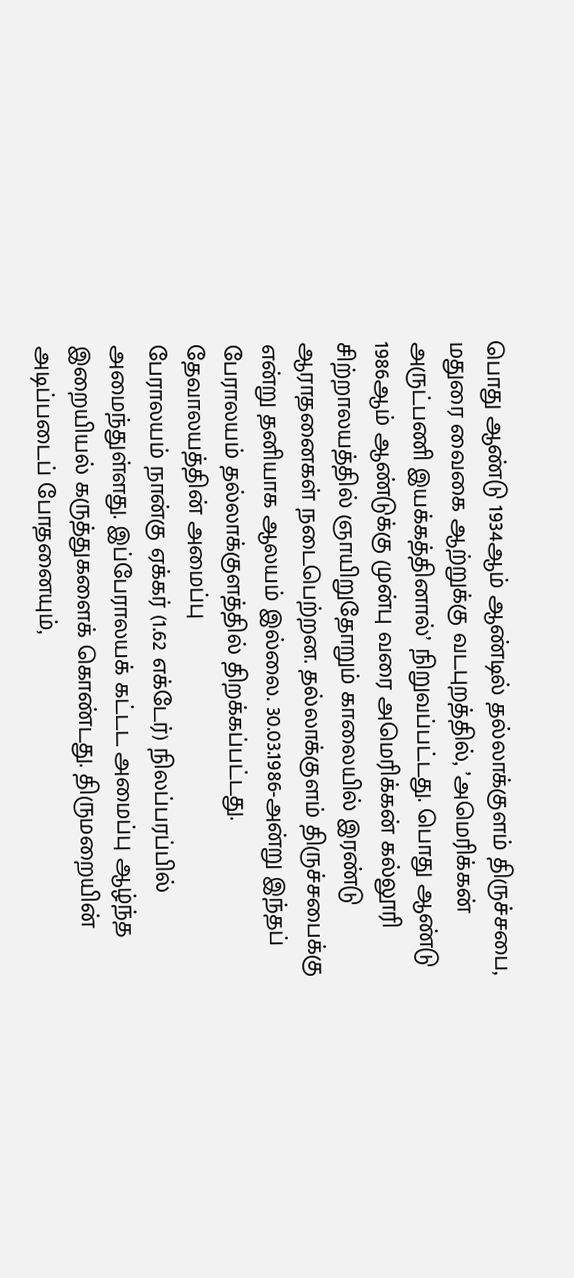பொது ஆண்டு 1934ஆம் ஆண்டில் தல்லாக்குளம் திருச்சபை, மதுரை வைகை ஆற்றுக்கு வடபுறத்தில், ’அமெரிக்கன் அருட்பணி இயக்கத்தினால்’ நிறுவப்பட்டது. பொது ஆண்டு 1986ஆம் ஆண்டுக்கு முன்பு வரை அமெரிக்கன் கல்லூரி சிற்றாலயத்தில் ஞாயிறுதோறும் காலையில் இரண்டு ஆராதனைகள் நடைபெற்றன. தல்லாக்குளம் திருச்சபைக்கு என்று தனியாக ஆலயம் இல்லை. 30.03.1986-அன்று இந்தப் பேராலயம் தல்லாக்குளத்தில் திறக்கப்பட்டது.
தேவாலயத்தின் அமைப்பு
பேராலயம் நான்கு ஏக்கர் (1.62 எக்டேர்) நிலப்பரப்பில் அமைந்துள்ளது. இப்பேராலயக் கட்டட அமைப்பு ஆழ்ந்த இறையியல் கருத்துகளைக் கொண்டது. திருமறையின் அடிப்படைப் போதனையும்,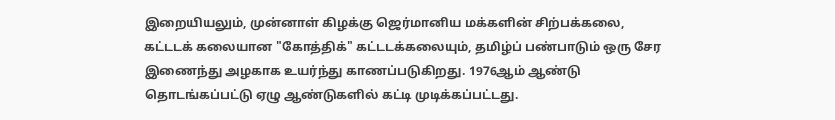இறையியலும், முன்னாள் கிழக்கு ஜெர்மானிய மக்களின் சிற்பக்கலை, கட்டடக் கலையான "கோத்திக்" கட்டடக்கலையும், தமிழ்ப் பண்பாடும் ஒரு சேர இணைந்து அழகாக உயர்ந்து காணப்படுகிறது. 1976ஆம் ஆண்டு தொடங்கப்பட்டு ஏழு ஆண்டுகளில் கட்டி முடிக்கப்பட்டது.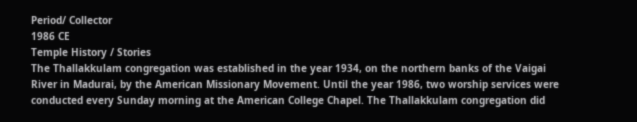Period/ Collector
1986 CE
Temple History / Stories
The Thallakkulam congregation was established in the year 1934, on the northern banks of the Vaigai River in Madurai, by the American Missionary Movement. Until the year 1986, two worship services were conducted every Sunday morning at the American College Chapel. The Thallakkulam congregation did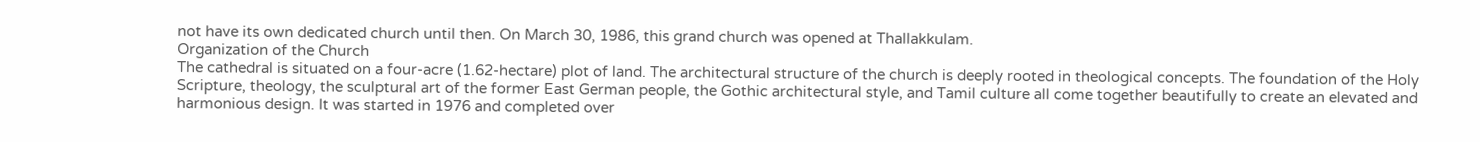not have its own dedicated church until then. On March 30, 1986, this grand church was opened at Thallakkulam.
Organization of the Church
The cathedral is situated on a four-acre (1.62-hectare) plot of land. The architectural structure of the church is deeply rooted in theological concepts. The foundation of the Holy Scripture, theology, the sculptural art of the former East German people, the Gothic architectural style, and Tamil culture all come together beautifully to create an elevated and harmonious design. It was started in 1976 and completed over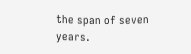the span of seven years.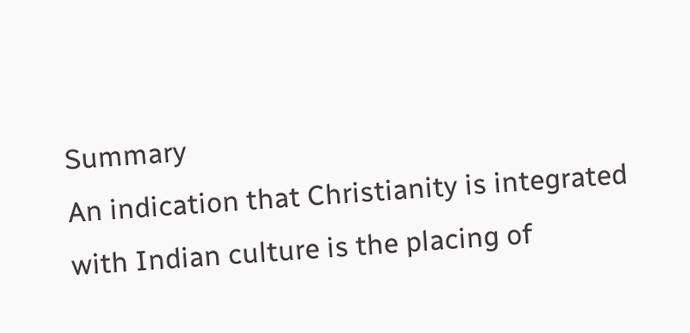Summary
An indication that Christianity is integrated with Indian culture is the placing of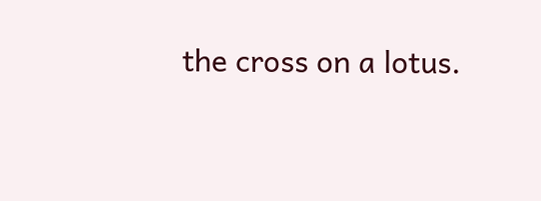the cross on a lotus.